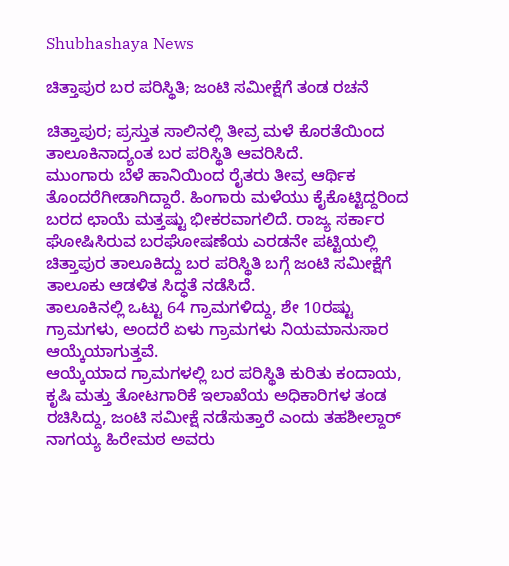Shubhashaya News

ಚಿತ್ತಾಪುರ ಬರ ಪರಿಸ್ಥಿತಿ; ಜಂಟಿ ಸಮೀಕ್ಷೆಗೆ ತಂಡ ರಚನೆ

ಚಿತ್ತಾಪುರ; ಪ್ರಸ್ತುತ ಸಾಲಿನಲ್ಲಿ ತೀವ್ರ ಮಳೆ ಕೊರತೆಯಿಂದ ತಾಲೂಕಿನಾದ್ಯಂತ ಬರ ಪರಿಸ್ಥಿತಿ ಆವರಿಸಿದೆ.
ಮುಂಗಾರು ಬೆಳೆ ಹಾನಿಯಿಂದ ರೈತರು ತೀವ್ರ ಆರ್ಥಿಕ ತೊಂದರೆಗೀಡಾಗಿದ್ದಾರೆ. ಹಿಂಗಾರು ಮಳೆಯು ಕೈಕೊಟ್ಟಿದ್ದರಿಂದ ಬರದ ಛಾಯೆ ಮತ್ತಷ್ಟು ಭೀಕರವಾಗಲಿದೆ. ರಾಜ್ಯ ಸರ್ಕಾರ ಘೋಷಿಸಿರುವ ಬರಘೋಷಣೆಯ ಎರಡನೇ ಪಟ್ಟಿಯಲ್ಲಿ ಚಿತ್ತಾಪುರ ತಾಲೂಕಿದ್ದು ಬರ ಪರಿಸ್ಥಿತಿ ಬಗ್ಗೆ ಜಂಟಿ ಸಮೀಕ್ಷೆಗೆ ತಾಲೂಕು ಆಡಳಿತ ಸಿದ್ಧತೆ ನಡೆಸಿದೆ.
ತಾಲೂಕಿನಲ್ಲಿ ಒಟ್ಟು 64 ಗ್ರಾಮಗಳಿದ್ದು, ಶೇ 10ರಷ್ಟು
ಗ್ರಾಮಗಳು, ಅಂದರೆ ಏಳು ಗ್ರಾಮಗಳು ನಿಯಮಾನುಸಾರ ಆಯ್ಕೆಯಾಗುತ್ತವೆ.
ಆಯ್ಕೆಯಾದ ಗ್ರಾಮಗಳಲ್ಲಿ ಬರ ಪರಿಸ್ಥಿತಿ ಕುರಿತು ಕಂದಾಯ, ಕೃಷಿ ಮತ್ತು ತೋಟಗಾರಿಕೆ ಇಲಾಖೆಯ ಅಧಿಕಾರಿಗಳ ತಂಡ ರಚಿಸಿದ್ದು, ಜಂಟಿ ಸಮೀಕ್ಷೆ ನಡೆಸುತ್ತಾರೆ ಎಂದು ತಹಶೀಲ್ದಾರ್ ನಾಗಯ್ಯ ಹಿರೇಮಠ ಅವರು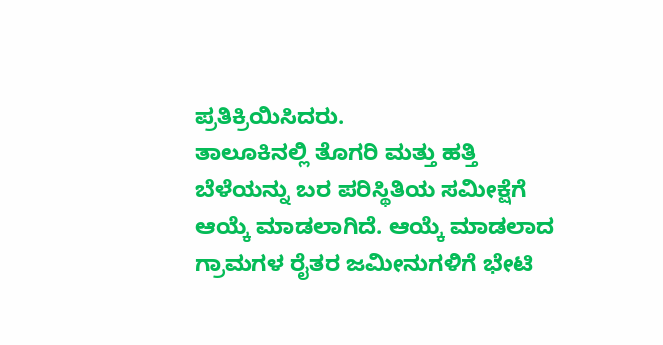ಪ್ರತಿಕ್ರಿಯಿಸಿದರು.
ತಾಲೂಕಿನಲ್ಲಿ ತೊಗರಿ ಮತ್ತು ಹತ್ತಿ ಬೆಳೆಯನ್ನು ಬರ ಪರಿಸ್ಥಿತಿಯ ಸಮೀಕ್ಷೆಗೆ ಆಯ್ಕೆ ಮಾಡಲಾಗಿದೆ. ಆಯ್ಕೆ ಮಾಡಲಾದ ಗ್ರಾಮಗಳ ರೈತರ ಜಮೀನುಗಳಿಗೆ ಭೇಟಿ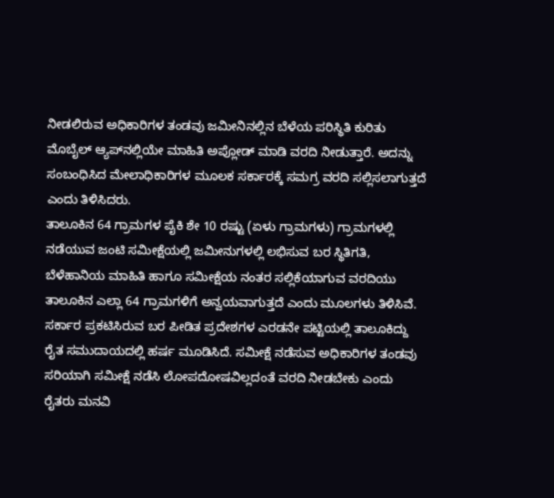ನೀಡಲಿರುವ ಅಧಿಕಾರಿಗಳ ತಂಡವು ಜಮೀನಿನಲ್ಲಿನ ಬೆಳೆಯ ಪರಿಸ್ಥಿತಿ ಕುರಿತು ಮೊಬೈಲ್ ಆ್ಯಪ್‌ನಲ್ಲಿಯೇ ಮಾಹಿತಿ ಅಪ್ಲೋಡ್ ಮಾಡಿ ವರದಿ ನೀಡುತ್ತಾರೆ. ಅದನ್ನು ಸಂಬಂಧಿಸಿದ ಮೇಲಾಧಿಕಾರಿಗಳ ಮೂಲಕ ಸರ್ಕಾರಕ್ಕೆ ಸಮಗ್ರ ವರದಿ ಸಲ್ಲಿಸಲಾಗುತ್ತದೆ ಎಂದು ತಿಳಿಸಿದರು.
ತಾಲೂಕಿನ 64 ಗ್ರಾಮಗಳ ಪೈಕಿ ಶೇ 10 ರಷ್ಟು (ಏಳು ಗ್ರಾಮಗಳು) ಗ್ರಾಮಗಳಲ್ಲಿ ನಡೆಯುವ ಜಂಟಿ ಸಮೀಕ್ಷೆಯಲ್ಲಿ ಜಮೀನುಗಳಲ್ಲಿ ಲಭಿಸುವ ಬರ ಸ್ಥಿತಿಗತಿ, ಬೆಳೆಹಾನಿಯ ಮಾಹಿತಿ ಹಾಗೂ ಸಮೀಕ್ಷೆಯ ನಂತರ ಸಲ್ಲಿಕೆಯಾಗುವ ವರದಿಯು ತಾಲೂಕಿನ ಎಲ್ಲಾ 64 ಗ್ರಾಮಗಳಿಗೆ ಅನ್ವಯವಾಗುತ್ತದೆ ಎಂದು ಮೂಲಗಳು ತಿಳಿಸಿವೆ.
ಸರ್ಕಾರ ಪ್ರಕಟಿಸಿರುವ ಬರ ಪೀಡಿತ ಪ್ರದೇಶಗಳ ಎರಡನೇ ಪಟ್ಟಿಯಲ್ಲಿ ತಾಲೂಕಿದ್ದು ರೈತ ಸಮುದಾಯದಲ್ಲಿ ಹರ್ಷ ಮೂಡಿಸಿದೆ. ಸಮೀಕ್ಷೆ ನಡೆಸುವ ಅಧಿಕಾರಿಗಳ ತಂಡವು ಸರಿಯಾಗಿ ಸಮೀಕ್ಷೆ ನಡೆಸಿ ಲೋಪದೋಷವಿಲ್ಲದಂತೆ ವರದಿ ನೀಡಬೇಕು ಎಂದು ರೈತರು ಮನವಿ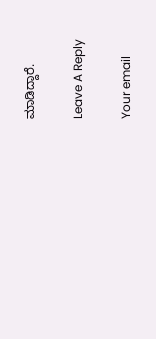ಮಾಡಿದ್ದಾರೆ.

Leave A Reply

Your email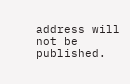address will not be published.